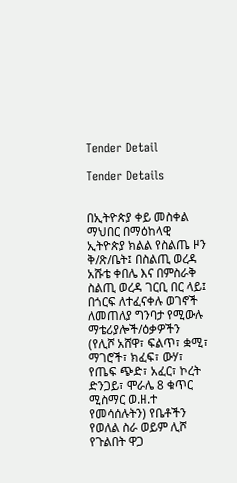Tender Detail

Tender Details


በኢትዮጵያ ቀይ መስቀል ማህበር በማዕከላዊ ኢትዮጵያ ክልል የስልጤ ዞን ቅ/ጽ/ቤት፤ በስልጢ ወረዳ አሹቴ ቀበሌ እና በምስራቅ ስልጢ ወረዳ ገርቢ በር ላይ፤ በጎርፍ ለተፈናቀሉ ወገኖች ለመጠለያ ግንባታ የሚውሉ ማቴሪያሎች/ዕቃዎችን (የሊሾ አሸዋ፣ ፍልጥ፣ ቋሚ፣ ማገሮች፣ ክፈፍ፣ ውሃ፣ የጤፍ ጭድ፣ አፈር፣ ኮረት ድንጋይ፣ ሞራሌ 8 ቁጥር ሚስማር ወ.ዘ.ተ የመሳሰሉትን) የቤቶችን የወለል ስራ ወይም ሊሾ የጉልበት ዋጋ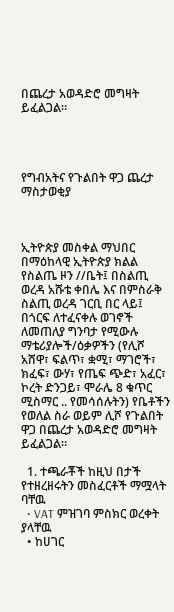በጨረታ አወዳድሮ መግዛት ይፈልጋል።




የግብአትና የጉልበት ዋጋ ጨረታ ማስታወቂያ



ኢትዮጵያ መስቀል ማህበር በማዕከላዊ ኢትዮጵያ ክልል የስልጤ ዞን //ቤት፤ በስልጢ ወረዳ አሹቴ ቀበሌ እና በምስራቅ ስልጢ ወረዳ ገርቢ በር ላይ፤ በጎርፍ ለተፈናቀሉ ወገኖች ለመጠለያ ግንባታ የሚውሉ ማቴሪያሎች/ዕቃዎችን (የሊሾ አሸዋ፣ ፍልጥ፣ ቋሚ፣ ማገሮች፣ ክፈፍ፣ ውሃ፣ የጤፍ ጭድ፣ አፈር፣ ኮረት ድንጋይ፣ ሞራሌ 8 ቁጥር ሚስማር .. የመሳሰሉትን) የቤቶችን የወለል ስራ ወይም ሊሾ የጉልበት ዋጋ በጨረታ አወዳድሮ መግዛት ይፈልጋል።

  1. ተጫራቾች ከዚህ በታች የተዘረዘሩትን መስፈርቶች ማሟላት ባቸዉ
  • VAT ምዝገባ ምስክር ወረቀት ያላቸዉ
  • ከሀገር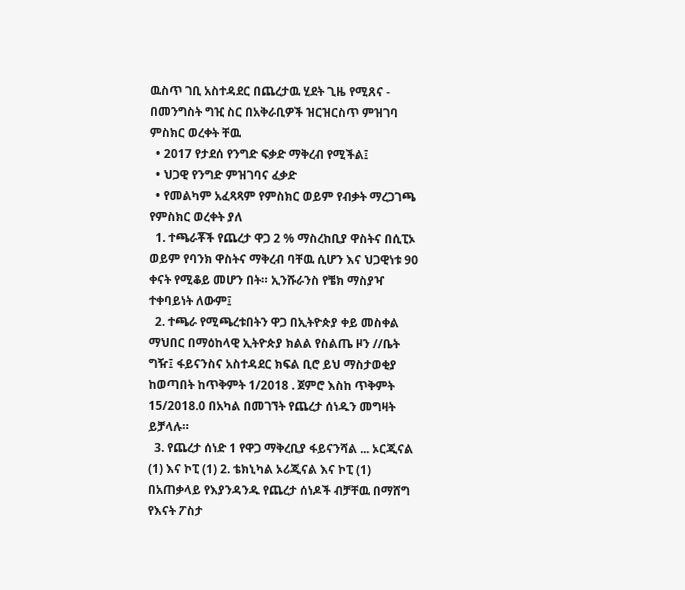ዉስጥ ገቢ አስተዳደር በጨረታዉ ሂደት ጊዜ የሚጸና - በመንግስት ግዢ ስር በአቅራቢዎች ዝርዝርስጥ ምዝገባ ምስክር ወረቀት ቸዉ
  • 2017 የታደሰ የንግድ ፍቃድ ማቅረብ የሚችል፤
  • ህጋዊ የንግድ ምዝገባና ፈቃድ
  • የመልካም አፈጻጻም የምስክር ወይም የብቃት ማረጋገጫ የምስክር ወረቀት ያለ
  1. ተጫራቾች የጨረታ ዋጋ 2 % ማስረከቢያ ዋስትና በሲፒኦ ወይም የባንክ ዋስትና ማቅረብ ባቸዉ ሲሆን እና ህጋዊነቱ 90 ቀናት የሚቆይ መሆን በት። ኢንሹራንስ የቼክ ማስያዣ ተቀባይነት ለውም፤
  2. ተጫራ የሚጫረቱበትን ዋጋ በኢትዮጵያ ቀይ መስቀል ማህበር በማዕከላዊ ኢትዮጵያ ክልል የስልጤ ዞን //ቤት ግዥ፤ ፋይናንስና አስተዳደር ክፍል ቢሮ ይህ ማስታወቂያ ከወጣበት ከጥቅምት 1/2018 . ጀምሮ እስከ ጥቅምት 15/2018.0 በአካል በመገኘት የጨረታ ሰነዱን መግዛት ይቻላሉ።
  3. የጨረታ ሰነድ 1 የዋጋ ማቅረቢያ ፋይናንሻል ... ኦርጂናል (1) እና ኮፒ (1) 2. ቴክኒካል ኦሪጂናል እና ኮፒ (1) በአጠቃላይ የእያንዳንዱ የጨረታ ሰነዶች ብቻቸዉ በማሸግ የእናት ፖስታ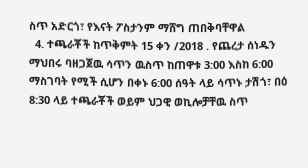ስጥ አድርጎ፣ የእናት ፖስታንም ማሸግ ጠበቅባቸዋል
  4. ተጫራቾች ከጥቅምት 15 ቀን /2018 . የጨረታ ሰነዱን ማህበሩ ባዘጋጀዉ ሳጥን ዉስጥ ከጠዋቱ 3:00 እስከ 6:00 ማስገባት የሚች ሲሆን በቀኑ 6:00 ሰዓት ላይ ሳጥኑ ታሽጎ፣ በዕ 8:30 ላይ ተጫራቾች ወይም ህጋዊ ወኪሎቻቸዉ ስጥ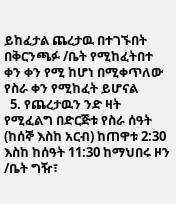ይከፈታል ጨረታዉ በተገኙበት በቅርንጫፉ /ቤት የሚከፈትበተ ቀን ቀን የሚ ከሆነ በሚቀጥለው የስራ ቀን የሚከፈት ይሆናል
  5. የጨረታዉን ንድ ዛት የሚፈልግ በድርጅቱ የስራ ሰዓት (ከሰኞ እስከ አርብ) ከጠዋቱ 2:30 እስከ ከሰዓት 11:30 ከማህበሩ ዞን /ቤት ግዥ፣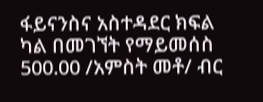ፋይናንስና አስተዳደር ክፍል ካል በመገኘት የማይመሰስ 500.00 /አምስት መቶ/ ብር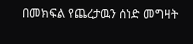በመክፍል የጨረታዉን ሰነድ መግዛት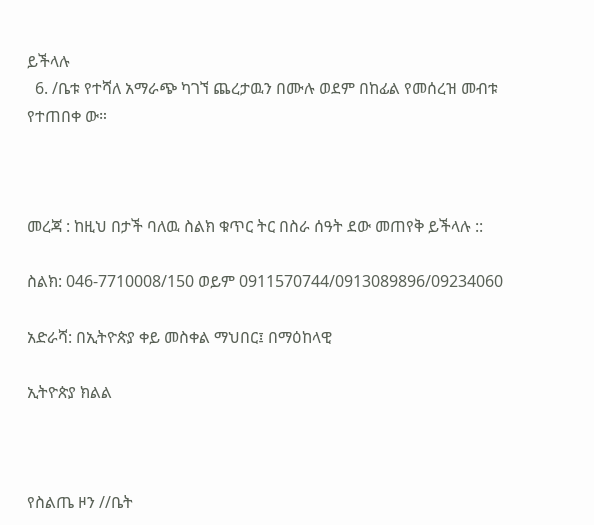ይችላሉ
  6. /ቤቱ የተሻለ አማራጭ ካገኘ ጨረታዉን በሙሉ ወደም በከፊል የመሰረዝ መብቱ የተጠበቀ ው።



መረጃ : ከዚህ በታች ባለዉ ስልክ ቁጥር ትር በስራ ሰዓት ደው መጠየቅ ይችላሉ ::

ስልክ: 046-7710008/150 ወይም 0911570744/0913089896/09234060

አድራሻ: በኢትዮጵያ ቀይ መስቀል ማህበር፤ በማዕከላዊ

ኢትዮጵያ ክልል



የስልጤ ዞን //ቤት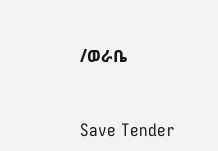/ወራቤ



Save Tender